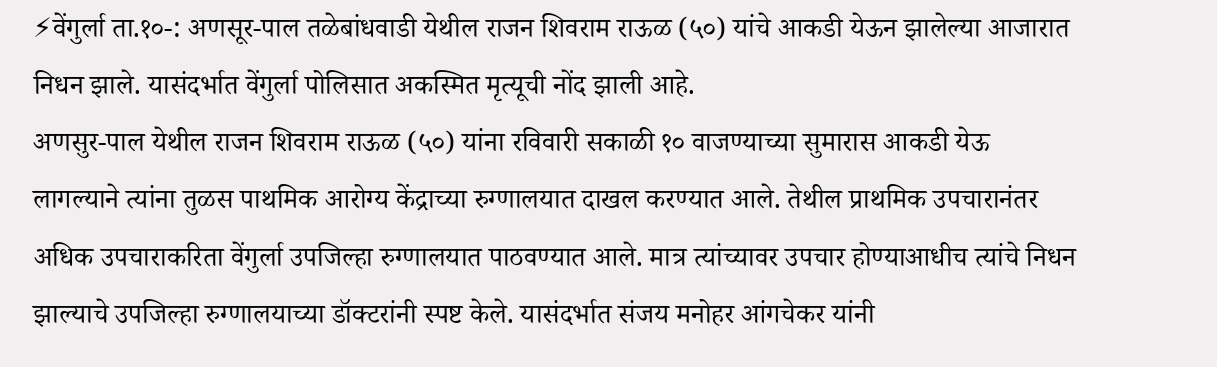⚡वेंगुर्ला ता.१०-: अणसूर-पाल तळेबांधवाडी येथील राजन शिवराम राऊळ (५०) यांचे आकडी येऊन झालेल्या आजारात निधन झाले. यासंदर्भात वेंगुर्ला पोलिसात अकस्मित मृत्यूची नोंद झाली आहे.
अणसुर-पाल येथील राजन शिवराम राऊळ (५०) यांना रविवारी सकाळी १० वाजण्याच्या सुमारास आकडी येऊ लागल्याने त्यांना तुळस पाथमिक आरोग्य केंद्राच्या रुग्णालयात दाखल करण्यात आले. तेथील प्राथमिक उपचारानंतर अधिक उपचाराकरिता वेंगुर्ला उपजिल्हा रुग्णालयात पाठवण्यात आले. मात्र त्यांच्यावर उपचार होण्याआधीच त्यांचे निधन झाल्याचे उपजिल्हा रुग्णालयाच्या डॉक्टरांनी स्पष्ट केले. यासंदर्भात संजय मनोहर आंगचेकर यांनी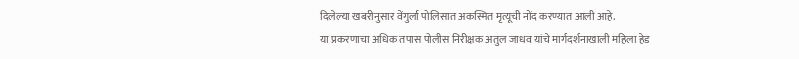दिलेल्या खबरीनुसार वेंगुर्ला पोलिसात अकस्मित मृत्यूची नोंद करण्यात आली आहे.
या प्रकरणाचा अधिक तपास पोलीस निरीक्षक अतुल जाधव यांचे मार्गदर्शनाखाली महिला हेड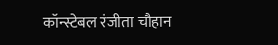कॉन्स्टेबल रंजीता चौहान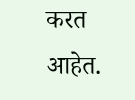करत आहेत.